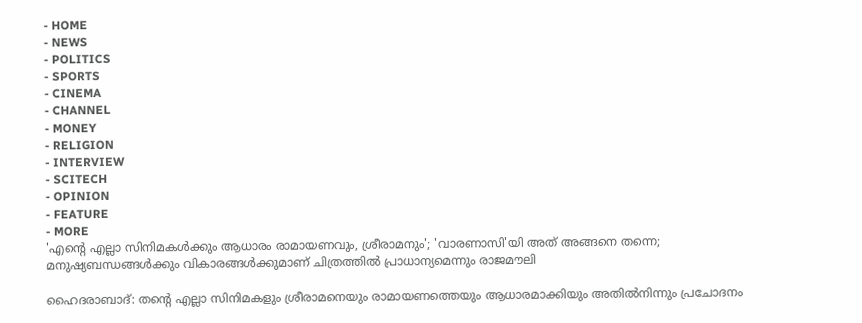- HOME
- NEWS
- POLITICS
- SPORTS
- CINEMA
- CHANNEL
- MONEY
- RELIGION
- INTERVIEW
- SCITECH
- OPINION
- FEATURE
- MORE
'എന്റെ എല്ലാ സിനിമകൾക്കും ആധാരം രാമായണവും, ശ്രീരാമനും'; 'വാരണാസി'യി അത് അങ്ങനെ തന്നെ; മനുഷ്യബന്ധങ്ങൾക്കും വികാരങ്ങൾക്കുമാണ് ചിത്രത്തിൽ പ്രാധാന്യമെന്നും രാജമൗലി

ഹൈദരാബാദ്: തന്റെ എല്ലാ സിനിമകളും ശ്രീരാമനെയും രാമായണത്തെയും ആധാരമാക്കിയും അതിൽനിന്നും പ്രചോദനം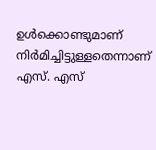ഉൾക്കൊണ്ടുമാണ് നിർമിച്ചിട്ടുള്ളതെന്നാണ് എസ്. എസ്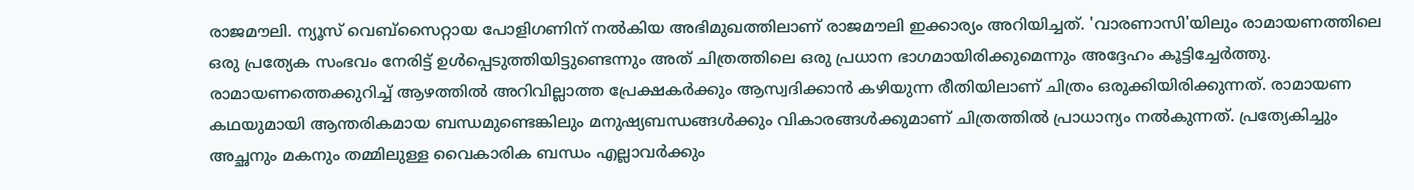രാജമൗലി. ന്യൂസ് വെബ്സൈറ്റായ പോളിഗണിന് നൽകിയ അഭിമുഖത്തിലാണ് രാജമൗലി ഇക്കാര്യം അറിയിച്ചത്. 'വാരണാസി'യിലും രാമായണത്തിലെ ഒരു പ്രത്യേക സംഭവം നേരിട്ട് ഉൾപ്പെടുത്തിയിട്ടുണ്ടെന്നും അത് ചിത്രത്തിലെ ഒരു പ്രധാന ഭാഗമായിരിക്കുമെന്നും അദ്ദേഹം കൂട്ടിച്ചേർത്തു.
രാമായണത്തെക്കുറിച്ച് ആഴത്തിൽ അറിവില്ലാത്ത പ്രേക്ഷകർക്കും ആസ്വദിക്കാൻ കഴിയുന്ന രീതിയിലാണ് ചിത്രം ഒരുക്കിയിരിക്കുന്നത്. രാമായണ കഥയുമായി ആന്തരികമായ ബന്ധമുണ്ടെങ്കിലും മനുഷ്യബന്ധങ്ങൾക്കും വികാരങ്ങൾക്കുമാണ് ചിത്രത്തിൽ പ്രാധാന്യം നൽകുന്നത്. പ്രത്യേകിച്ചും അച്ഛനും മകനും തമ്മിലുള്ള വൈകാരിക ബന്ധം എല്ലാവർക്കും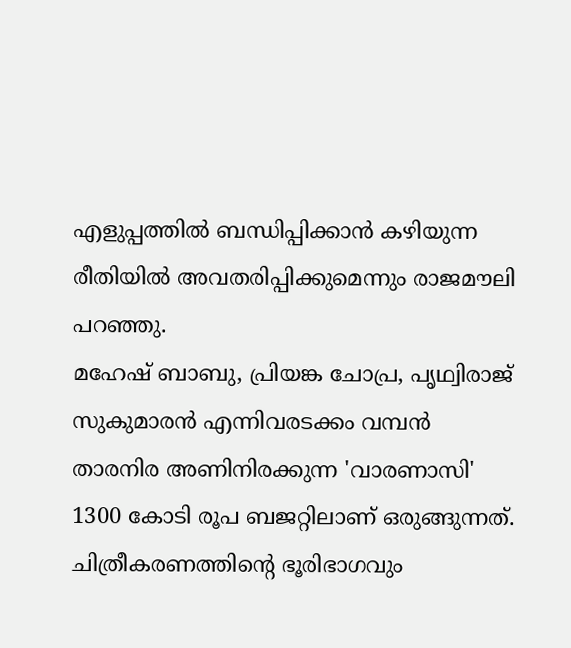എളുപ്പത്തിൽ ബന്ധിപ്പിക്കാൻ കഴിയുന്ന രീതിയിൽ അവതരിപ്പിക്കുമെന്നും രാജമൗലി പറഞ്ഞു.
മഹേഷ് ബാബു, പ്രിയങ്ക ചോപ്ര, പൃഥ്വിരാജ് സുകുമാരൻ എന്നിവരടക്കം വമ്പൻ താരനിര അണിനിരക്കുന്ന 'വാരണാസി' 1300 കോടി രൂപ ബജറ്റിലാണ് ഒരുങ്ങുന്നത്. ചിത്രീകരണത്തിന്റെ ഭൂരിഭാഗവും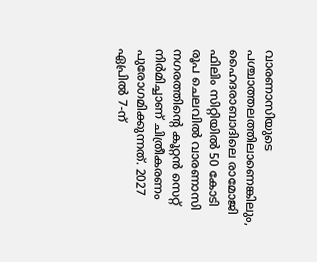വാരണാസിയുടെ പശ്ചാത്തലത്തിലാണെങ്കിലും, ഹൈദരാബാദിലെ രാമോജി ഫിലിം സിറ്റിയിൽ 50 കോടി രൂപ ചെലവിൽ വാരണാസി നഗരത്തിന്റെ കൂറ്റൻ സെറ്റ് നിർമിച്ചാണ് ചിത്രീകരണം പുരോഗമിക്കുന്നത്. 2027 ഏപ്രിൽ 7-ന്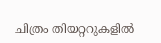ചിത്രം തിയറ്ററുകളിൽ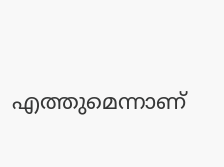എത്തുമെന്നാണ്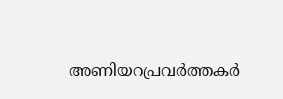അണിയറപ്രവർത്തകർ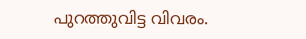പുറത്തുവിട്ട വിവരം.